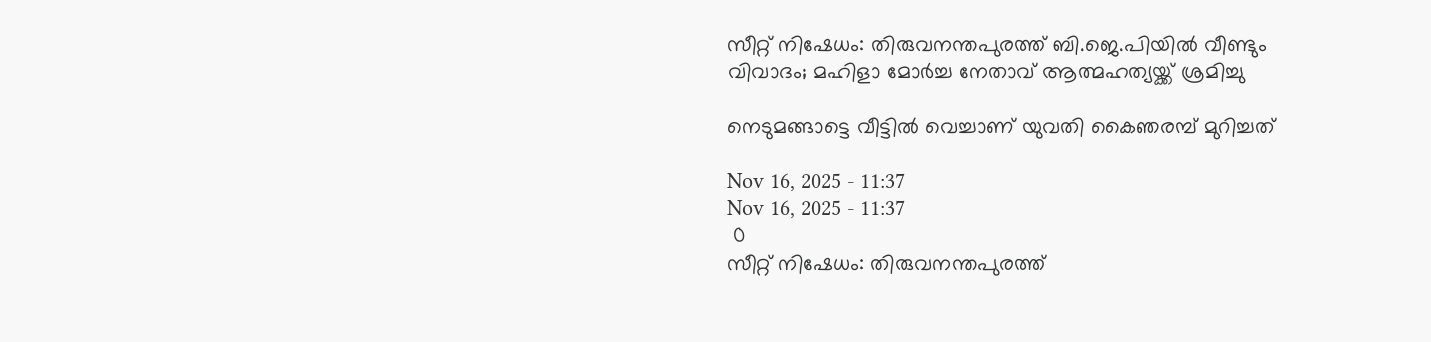സീറ്റ് നിഷേധം: തിരുവനന്തപുരത്ത് ബി.ജെ.പിയിൽ വീണ്ടും വിവാദം; മഹിളാ മോർച്ച നേതാവ് ആത്മഹത്യയ്ക്ക് ശ്രമിച്ചു

നെടുമങ്ങാട്ടെ വീട്ടിൽ വെച്ചാണ് യുവതി കൈഞരമ്പ് മുറിച്ചത്

Nov 16, 2025 - 11:37
Nov 16, 2025 - 11:37
 0
സീറ്റ് നിഷേധം: തിരുവനന്തപുരത്ത്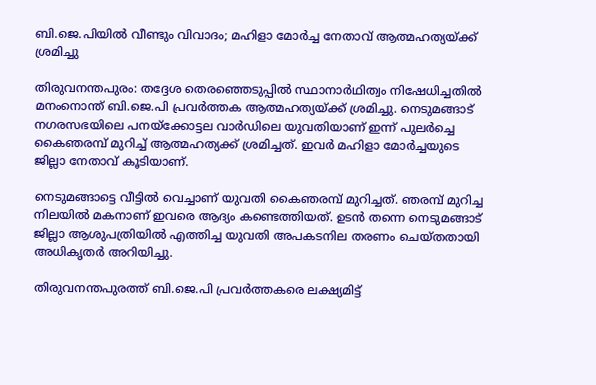ബി.ജെ.പിയിൽ വീണ്ടും വിവാദം; മഹിളാ മോർച്ച നേതാവ് ആത്മഹത്യയ്ക്ക് ശ്രമിച്ചു

തിരുവനന്തപുരം: തദ്ദേശ തെരഞ്ഞെടുപ്പിൽ സ്ഥാനാർഥിത്വം നിഷേധിച്ചതിൽ മനംനൊന്ത് ബി.ജെ.പി പ്രവർത്തക ആത്മഹത്യയ്ക്ക് ശ്രമിച്ചു. നെടുമങ്ങാട് നഗരസഭയിലെ പനയ്‌ക്കോട്ടല വാർഡിലെ യുവതിയാണ് ഇന്ന് പുലർച്ചെ കൈഞരമ്പ് മുറിച്ച് ആത്മഹത്യക്ക് ശ്രമിച്ചത്. ഇവർ മഹിളാ മോർച്ചയുടെ ജില്ലാ നേതാവ് കൂടിയാണ്.

നെടുമങ്ങാട്ടെ വീട്ടിൽ വെച്ചാണ് യുവതി കൈഞരമ്പ് മുറിച്ചത്. ഞരമ്പ് മുറിച്ച നിലയിൽ മകനാണ് ഇവരെ ആദ്യം കണ്ടെത്തിയത്. ഉടൻ തന്നെ നെടുമങ്ങാട് ജില്ലാ ആശുപത്രിയിൽ എത്തിച്ച യുവതി അപകടനില തരണം ചെയ്തതായി അധികൃതർ അറിയിച്ചു.

തിരുവനന്തപുരത്ത് ബി.ജെ.പി പ്രവർത്തകരെ ലക്ഷ്യമിട്ട്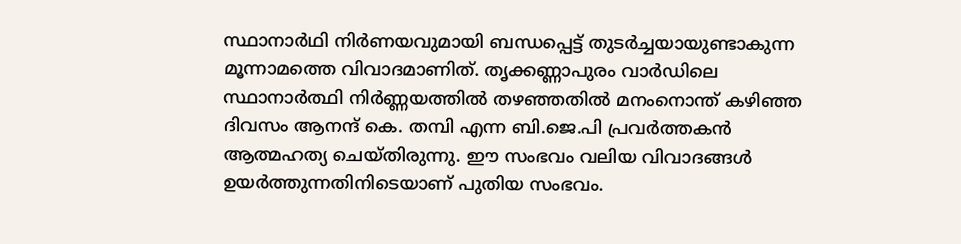സ്ഥാനാർഥി നിർണയവുമായി ബന്ധപ്പെട്ട് തുടർച്ചയായുണ്ടാകുന്ന മൂന്നാമത്തെ വിവാദമാണിത്. തൃക്കണ്ണാപുരം വാർഡിലെ സ്ഥാനാർത്ഥി നിർണ്ണയത്തിൽ തഴഞ്ഞതിൽ മനംനൊന്ത് കഴിഞ്ഞ ദിവസം ആനന്ദ് കെ. തമ്പി എന്ന ബി.ജെ.പി പ്രവർത്തകൻ ആത്മഹത്യ ചെയ്തിരുന്നു. ഈ സംഭവം വലിയ വിവാദങ്ങൾ ഉയർത്തുന്നതിനിടെയാണ് പുതിയ സംഭവം.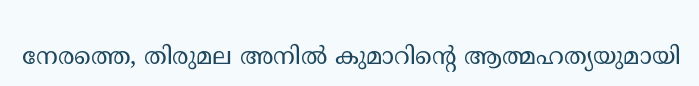നേരത്തെ, തിരുമല അനിൽ കുമാറിൻ്റെ ആത്മഹത്യയുമായി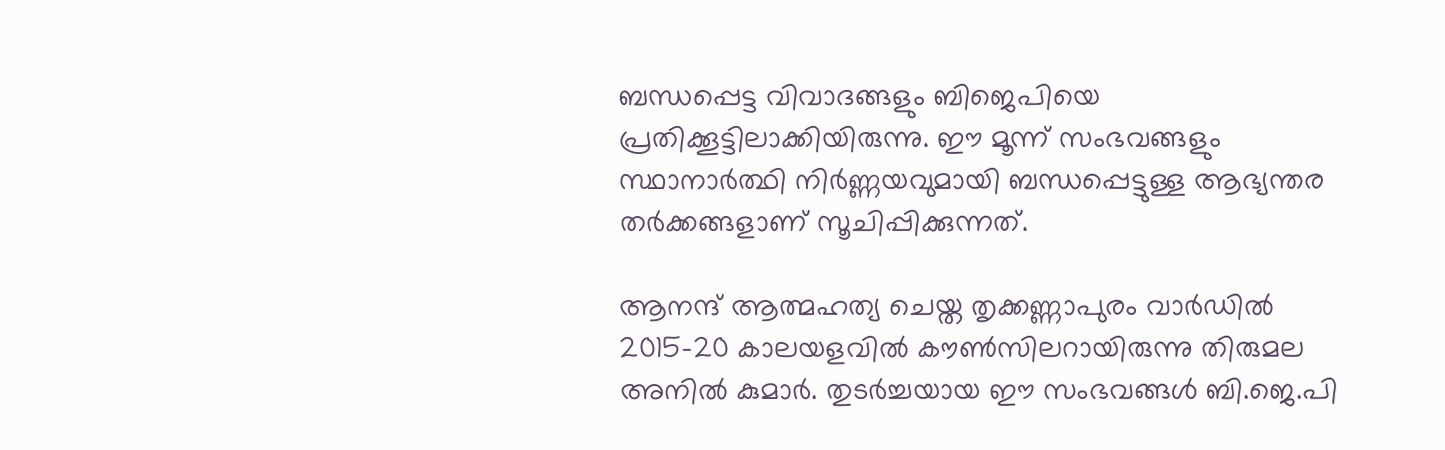ബന്ധപ്പെട്ട വിവാദങ്ങളും ബിജെപിയെ പ്രതിക്കൂട്ടിലാക്കിയിരുന്നു. ഈ മൂന്ന് സംഭവങ്ങളും സ്ഥാനാർത്ഥി നിർണ്ണയവുമായി ബന്ധപ്പെട്ടുള്ള ആഭ്യന്തര തർക്കങ്ങളാണ് സൂചിപ്പിക്കുന്നത്.

ആനന്ദ് ആത്മഹത്യ ചെയ്ത തൃക്കണ്ണാപുരം വാർഡിൽ 2015-20 കാലയളവിൽ കൗൺസിലറായിരുന്നു തിരുമല അനിൽ കുമാർ. തുടർച്ചയായ ഈ സംഭവങ്ങൾ ബി.ജെ.പി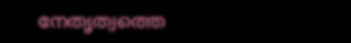നേതൃത്വത്തെ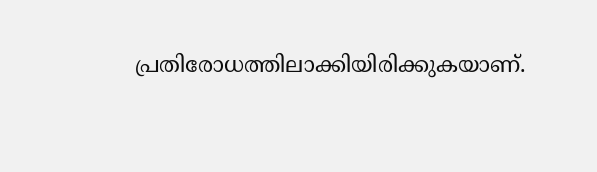പ്രതിരോധത്തിലാക്കിയിരിക്കുകയാണ്.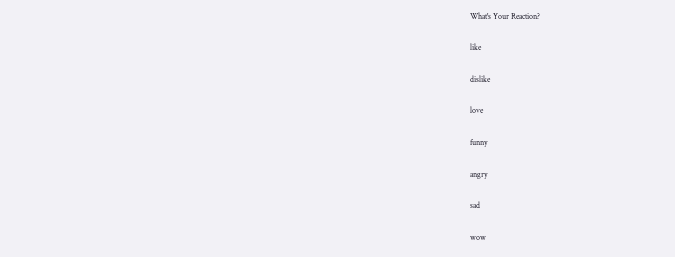What's Your Reaction?

like

dislike

love

funny

angry

sad

wow